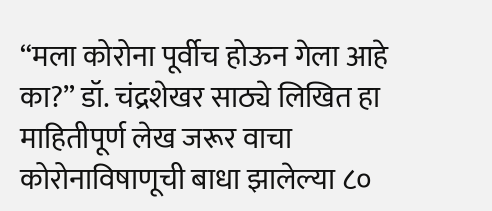“मला कोरोना पूर्वीच होऊन गेला आहे का?” डॉ. चंद्रशेखर साठ्ये लिखित हा माहितीपूर्ण लेख जरूर वाचा
कोरोनाविषाणूची बाधा झालेल्या ८०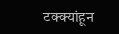टक्क्यांहून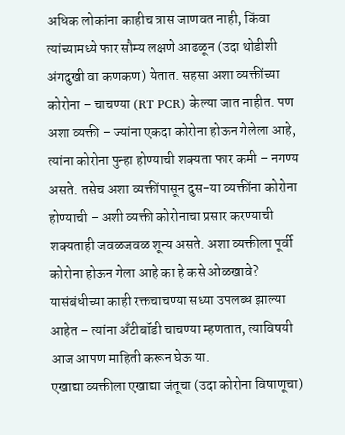अधिक लोकांना काहीच त्रास जाणवत नाही, किंवा त्यांच्यामध्ये फार सौम्य लक्षणे आढळून (उदा थोडीशी अंगदुखी वा कणकण) येतात. सहसा अशा व्यक्तींच्या कोरोना – चाचण्या (RT PCR) केल्या जात नाहीत. पण अशा व्यक्ती – ज्यांना एकदा कोरोना होऊन गेलेला आहे, त्यांना कोरोना पुन्हा होण्याची शक्यता फार कमी – नगण्य असते. तसेच अशा व्यक्तींपासून दुस-या व्यक्तींना कोरोना होण्याची – अशी व्यक्ती कोरोनाचा प्रसार करण्याची शक्यताही जवळजवळ शून्य असते. अशा व्यक्तीला पूर्वी कोरोना होऊन गेला आहे का हे कसे ओळखावे? यासंबंधीच्या काही रक्तचाचण्या सध्या उपलब्ध झाल्या आहेत – त्यांना अँटीबॉडी चाचण्या म्हणतात, त्याविषयी आज आपण माहिती करून घेऊ या.
एखाद्या व्यक्तीला एखाद्या जंतूचा (उदा कोरोना विषाणूचा)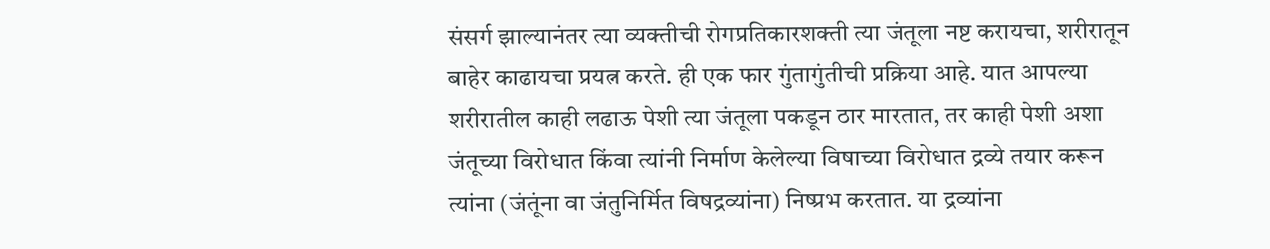संसर्ग झाल्यानंतर त्या व्यक्तीची रोगप्रतिकारशक्ती त्या जंतूला नष्ट करायचा, शरीरातून बाहेर काढायचा प्रयत्न करते. ही एक फार गुंतागुंतीची प्रक्रिया आहे. यात आपल्या शरीरातील काही लढाऊ पेशी त्या जंतूला पकडून ठार मारतात, तर काही पेशी अशा जंतूच्या विरोधात किंवा त्यांनी निर्माण केलेल्या विषाच्या विरोधात द्रव्ये तयार करून त्यांना (जंतूंना वा जंतुनिर्मित विषद्रव्यांना) निष्प्रभ करतात. या द्रव्यांना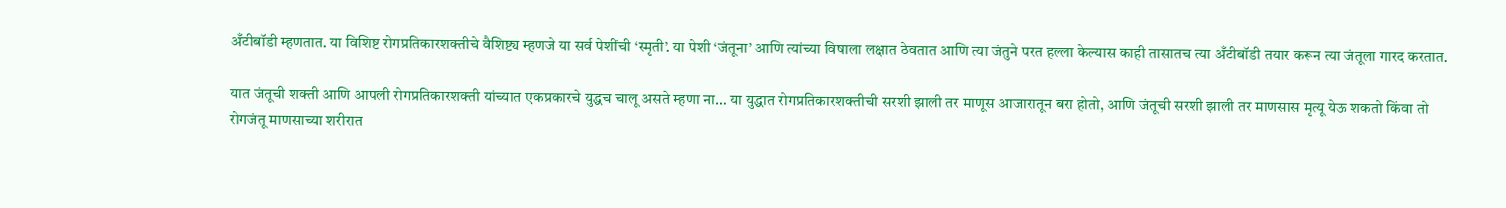अँटीबॉडी म्हणतात. या विशिष्ट रोगप्रतिकारशक्तीचे वैशिष्ट्य म्हणजे या सर्व पेशींची ‘स्मृती’. या पेशी ‘जंतूना’ आणि त्यांच्या विषाला लक्षात ठेवतात आणि त्या जंतुने परत हल्ला केल्यास काही तासातच त्या अँटीबॉडी तयार करून त्या जंतूला गारद करतात.

यात जंतूची शक्ती आणि आपली रोगप्रतिकारशक्ती यांच्यात एकप्रकारचे युद्धच चालू असते म्हणा ना… या युद्धात रोगप्रतिकारशक्तीची सरशी झाली तर माणूस आजारातून बरा होतो, आणि जंतूची सरशी झाली तर माणसास मृत्यू येऊ शकतो किंवा तो रोगजंतू माणसाच्या शरीरात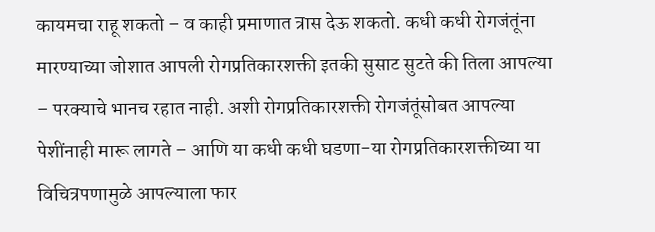कायमचा राहू शकतो – व काही प्रमाणात त्रास देऊ शकतो. कधी कधी रोगजंतूंना मारण्याच्या जोशात आपली रोगप्रतिकारशक्ती इतकी सुसाट सुटते की तिला आपल्या – परक्याचे भानच रहात नाही. अशी रोगप्रतिकारशक्ती रोगजंतूंसोबत आपल्या पेशींनाही मारू लागते – आणि या कधी कधी घडणा-या रोगप्रतिकारशक्तीच्या या विचित्रपणामुळे आपल्याला फार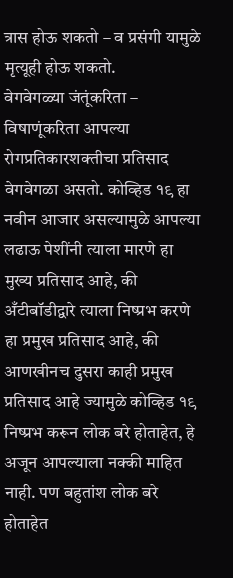त्रास होऊ शकतो – व प्रसंगी यामुळे मृत्यूही होऊ शकतो.
वेगवेगळ्या जंतूंकरिता – विषाणूंकरिता आपल्या रोगप्रतिकारशक्तीचा प्रतिसाद वेगवेगळा असतो. कोव्हिड १९ हा नवीन आजार असल्यामुळे आपल्या लढाऊ पेशींनी त्याला मारणे हा मुख्य प्रतिसाद आहे, की अँटीबॉडीद्वारे त्याला निष्प्रभ करणे हा प्रमुख प्रतिसाद आहे, की आणखीनच दुसरा काही प्रमुख प्रतिसाद आहे ज्यामुळे कोव्हिड १९ निष्प्रभ करून लोक बरे होताहेत, हे अजून आपल्याला नक्की माहित नाही. पण बहुतांश लोक बरे होताहेत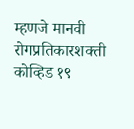म्हणजे मानवी रोगप्रतिकारशक्ती कोव्हिड १९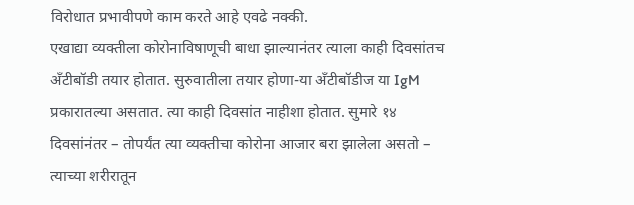विरोधात प्रभावीपणे काम करते आहे एवढे नक्की.
एखाद्या व्यक्तीला कोरोनाविषाणूची बाधा झाल्यानंतर त्याला काही दिवसांतच अँटीबॉडी तयार होतात. सुरुवातीला तयार होणा-या अँटीबॉडीज या IgM प्रकारातल्या असतात. त्या काही दिवसांत नाहीशा होतात. सुमारे १४ दिवसांनंतर – तोपर्यंत त्या व्यक्तीचा कोरोना आजार बरा झालेला असतो – त्याच्या शरीरातून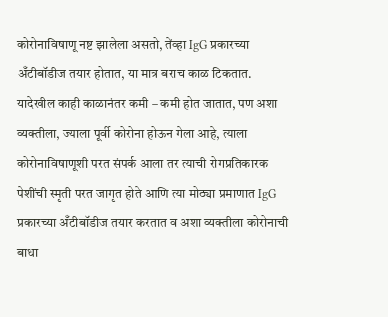कोरोनाविषाणू नष्ट झालेला असतो, तेंव्हा IgG प्रकारच्या अँटीबॉडीज तयार होतात, या मात्र बराच काळ टिकतात. यादेखील काही काळानंतर कमी – कमी होत जातात, पण अशा व्यक्तीला, ज्याला पूर्वी कोरोना होऊन गेला आहे, त्याला कोरोनाविषाणूशी परत संपर्क आला तर त्याची रोगप्रतिकारक पेशींची स्मृती परत जागृत होते आणि त्या मोठ्या प्रमाणात IgG प्रकारच्या अँटीबॉडीज तयार करतात व अशा व्यक्तीला कोरोनाची बाधा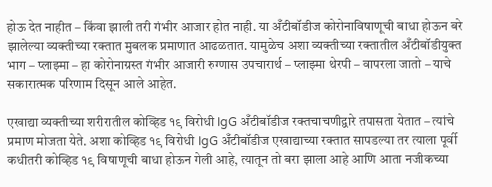होऊ देत नाहीत – किंवा झाली तरी गंभीर आजार होत नाही. या अँटीबॉडीज कोरोनाविषाणूची बाधा होऊन बरे झालेल्या व्यक्तीच्या रक्तात मुबलक प्रमाणात आढळतात. यामुळेच अशा व्यक्तीच्या रक्तातील अँटीबॉडीयुक्त भाग – प्लाझ्मा – हा कोरोनाग्रस्त गंभीर आजारी रुग्णास उपचारार्थ – प्लाझ्मा थेरपी – वापरला जातो – याचे सकारात्मक परिणाम दिसून आले आहेत.

एखाद्या व्यक्तीच्या शरीरातील कोव्हिड १९ विरोधी IgG अँटीबॉडीज रक्तचाचणीद्वारे तपासता येतात – त्यांचे प्रमाण मोजता येते. अशा कोव्हिड १९ विरोधी IgG अँटीबॉडीज एखाद्याच्या रक्तात सापडल्या तर त्याला पूर्वी कधीतरी कोव्हिड १९ विषाणूची बाधा होऊन गेली आहे, त्यातून तो बरा झाला आहे आणि आता नजीकच्या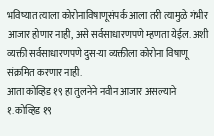भविष्यात त्याला कोरोनाविषाणूसंपर्क आला तरी त्यामुळे गंभीर आजार होणार नाही, असे सर्वसाधारणपणे म्हणता येईल. अशी व्यक्ती सर्वसाधारणपणे दुस-या व्यक्तीला कोरोना विषाणू संक्रमित करणार नाही.
आता कोव्हिड १९ हा तुलनेने नवीन आजार असल्याने
१. कोव्हिड १९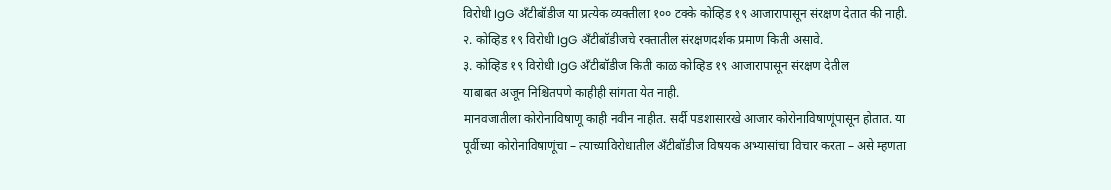विरोधी IgG अँटीबॉडीज या प्रत्येक व्यक्तीला १०० टक्के कोव्हिड १९ आजारापासून संरक्षण देतात की नाही.
२. कोव्हिड १९ विरोधी IgG अँटीबॉडीजचे रक्तातील संरक्षणदर्शक प्रमाण किती असावे.
३. कोव्हिड १९ विरोधी IgG अँटीबॉडीज किती काळ कोव्हिड १९ आजारापासून संरक्षण देतील
याबाबत अजून निश्चितपणे काहीही सांगता येत नाही.
मानवजातीला कोरोनाविषाणू काही नवीन नाहीत. सर्दी पडशासारखे आजार कोरोनाविषाणूंपासून होतात. या पूर्वीच्या कोरोनाविषाणूंचा – त्याच्याविरोधातील अँटीबॉडीज विषयक अभ्यासांचा विचार करता – असे म्हणता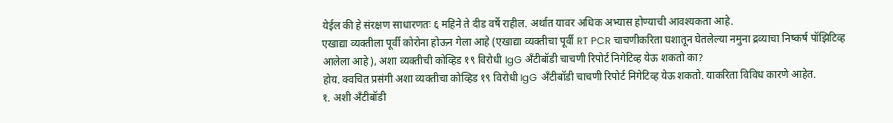येईल की हे संरक्षण साधारणतः ६ महिने ते दीड वर्षे राहील. अर्थात यावर अधिक अभ्यास होण्याची आवश्यकता आहे.
एखाद्या व्यक्तीला पूर्वी कोरोना होऊन गेला आहे (एखाद्या व्यक्तीचा पूर्वी RT PCR चाचणीकरिता घशातून घेतलेल्या नमुना द्रव्याचा निष्कर्ष पॉझिटिव्ह आलेला आहे), अशा व्यक्तीची कोव्हिड १९ विरोधी IgG अँटीबॉडी चाचणी रिपोर्ट निगेटिव्ह येऊ शकतो का?
होय. क्वचित प्रसंगी अशा व्यक्तीचा कोव्हिड १९ विरोधी IgG अँटीबॉडी चाचणी रिपोर्ट निगेटिव्ह येऊ शकतो. याकरिता विविध कारणे आहेत.
१. अशी अँटीबॉडी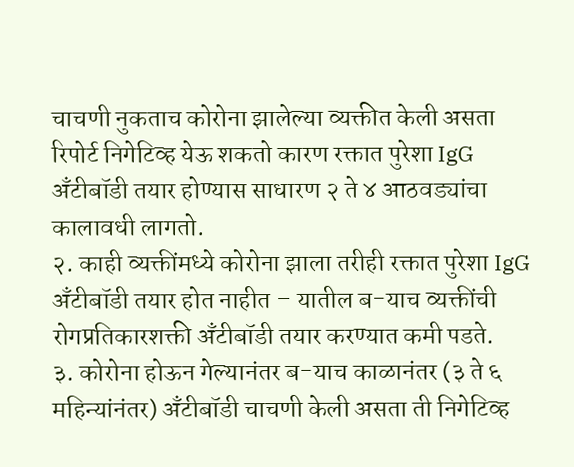चाचणी नुकताच कोरोना झालेल्या व्यक्तीत केली असता रिपोर्ट निगेटिव्ह येऊ शकतो कारण रक्तात पुरेशा IgG अँटीबॉडी तयार होण्यास साधारण २ ते ४ आठवड्यांचा कालावधी लागतो.
२. काही व्यक्तींमध्ये कोरोना झाला तरीही रक्तात पुरेशा IgG अँटीबॉडी तयार होत नाहीत – यातील ब-याच व्यक्तींची रोगप्रतिकारशक्ती अँटीबॉडी तयार करण्यात कमी पडते.
३. कोरोना होऊन गेल्यानंतर ब-याच काळानंतर (३ ते ६ महिन्यांनंतर) अँटीबॉडी चाचणी केली असता ती निगेटिव्ह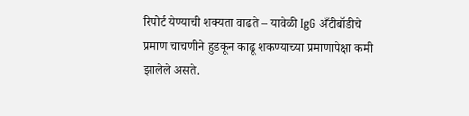रिपोर्ट येण्याची शक्यता वाढते – यावेळी IgG अँटीबॉडीचे प्रमाण चाचणीने हुडकून काढू शकण्याच्या प्रमाणापेक्षा कमी झालेले असते.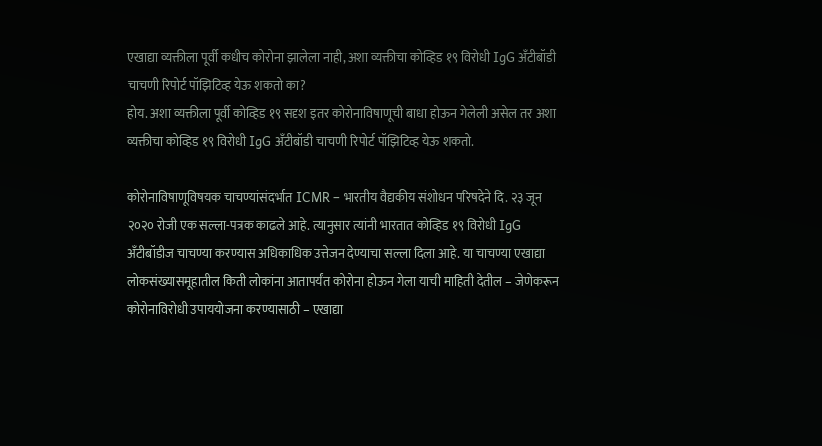एखाद्या व्यक्तीला पूर्वी कधीच कोरोना झालेला नाही, अशा व्यक्तीचा कोव्हिड १९ विरोधी IgG अँटीबॉडी चाचणी रिपोर्ट पॉझिटिव्ह येऊ शकतो का?
होय. अशा व्यक्तीला पूर्वी कोव्हिड १९ सदृश इतर कोरोनाविषाणूची बाधा होऊन गेलेली असेल तर अशा व्यक्तीचा कोव्हिड १९ विरोधी IgG अँटीबॉडी चाचणी रिपोर्ट पॉझिटिव्ह येऊ शकतो.

कोरोनाविषाणूविषयक चाचण्यांसंदर्भात ICMR – भारतीय वैद्यकीय संशोधन परिषदेने दि. २३ जून २०२० रोजी एक सल्ला-पत्रक काढले आहे. त्यानुसार त्यांनी भारतात कोव्हिड १९ विरोधी IgG अँटीबॉडीज चाचण्या करण्यास अधिकाधिक उत्तेजन देण्याचा सल्ला दिला आहे. या चाचण्या एखाद्या लोकसंख्यासमूहातील किती लोकांना आतापर्यंत कोरोना होऊन गेला याची माहिती देतील – जेणेकरून कोरोनाविरोधी उपाययोजना करण्यासाठी – एखाद्या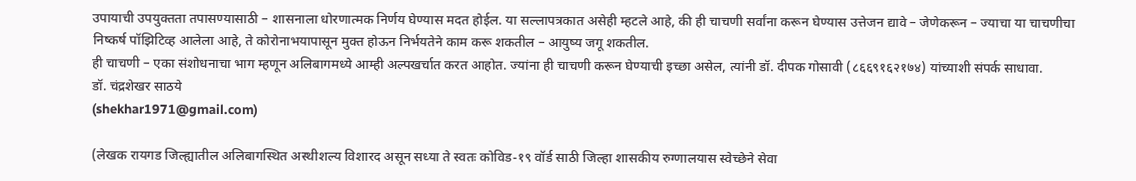उपायाची उपयुक्तता तपासण्यासाठी – शासनाला धोरणात्मक निर्णय घेण्यास मदत होईल. या सल्लापत्रकात असेही म्हटले आहे, की ही चाचणी सर्वांना करून घेण्यास उत्तेजन द्यावे – जेणेकरून – ज्याचा या चाचणीचा निष्कर्ष पॉझिटिव्ह आलेला आहे, ते कोरोनाभयापासून मुक्त होऊन निर्भयतेने काम करू शकतील – आयुष्य जगू शकतील.
ही चाचणी – एका संशोधनाचा भाग म्हणून अलिबागमध्ये आम्ही अल्पखर्चात करत आहोत. ज्यांना ही चाचणी करून घेण्याची इच्छा असेल, त्यांनी डॉ. दीपक गोसावी (८६६९१६२१७४) यांच्याशी संपर्क साधावा.
डॉ. चंद्रशेखर साठये
(shekhar1971@gmail.com)

(लेखक रायगड जिल्ह्यातील अलिबागस्थित अस्थीशल्य विशारद असून सध्या ते स्वतः कोविड-१९ वॉर्ड साठी जिल्हा शासकीय रुग्णालयास स्वेच्छेने सेवा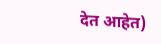देत आहेत)